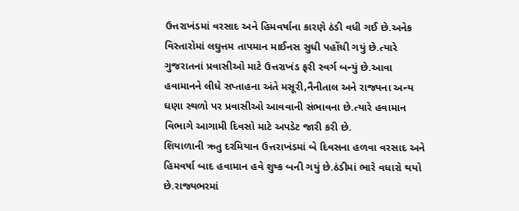ઉત્તરાખંડમાં વરસાદ અને હિમવર્ષાના કારણે ઠંડી વધી ગઈ છે.અનેક વિસ્તારોમાં લઘુત્તમ તાપમાન માઈનસ સુધી પહોંચી ગયું છે.ત્યારે ગુજરાતનાં પ્રવાસીઓ માટે ઉત્તરાખંડ ફરી સ્વર્ગ બન્યું છે.આવા હવામાનને લીધે સપ્તાહના અંતે મસૂરી,નૈનીતાલ અને રાજ્યના અન્ય ઘણા સ્થળો પર પ્રવાસીઓ આવવાની સંભાવના છે.ત્યારે હવામાન વિભાગે આગામી દિવસો માટે અપડેટ જારી કરી છે.
શિયાળાની ઋતુ દરમિયાન ઉત્તરાખંડમાં બે દિવસના હળવા વરસાદ અને હિમવર્ષા બાદ હવામાન હવે શુષ્ક બની ગયું છે.ઠંડીમાં ભારે વધારો થયો છે.રાજ્યભરમાં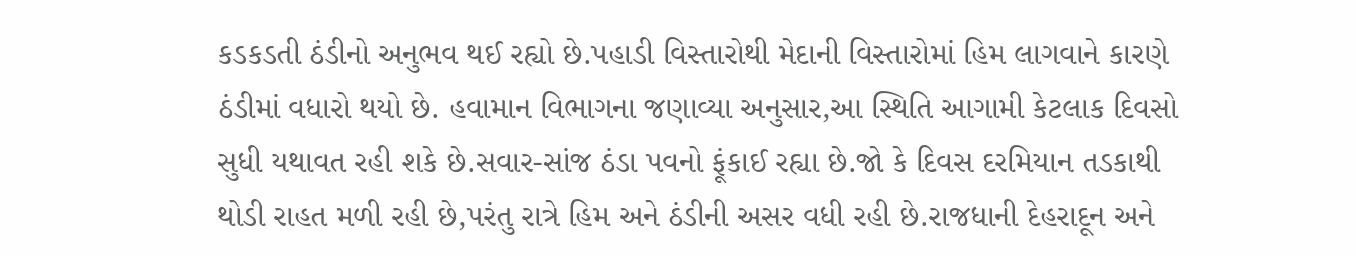કડકડતી ઠંડીનો અનુભવ થઈ રહ્યો છે.પહાડી વિસ્તારોથી મેદાની વિસ્તારોમાં હિમ લાગવાને કારણે ઠંડીમાં વધારો થયો છે. હવામાન વિભાગના જણાવ્યા અનુસાર,આ સ્થિતિ આગામી કેટલાક દિવસો સુધી યથાવત રહી શકે છે.સવાર-સાંજ ઠંડા પવનો ફૂંકાઈ રહ્યા છે.જો કે દિવસ દરમિયાન તડકાથી થોડી રાહત મળી રહી છે,પરંતુ રાત્રે હિમ અને ઠંડીની અસર વધી રહી છે.રાજધાની દેહરાદૂન અને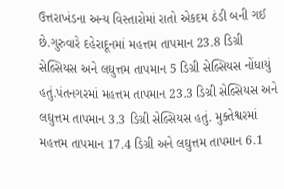ઉત્તરાખંડના અન્ય વિસ્તારોમાં રાતો એકદમ ઠંડી બની ગઈ છે.ગુરુવારે દહેરાદૂનમાં મહત્તમ તાપમાન 23.8 ડિગ્રી સેલ્સિયસ અને લઘુત્તમ તાપમાન 5 ડિગ્રી સેલ્સિયસ નોંધાયું હતું.પંતનગરમાં મહત્તમ તાપમાન 23.3 ડિગ્રી સેલ્સિયસ અને લઘુત્તમ તાપમાન 3.3 ડિગ્રી સેલ્સિયસ હતું. મુક્તેશ્વરમાં મહત્તમ તાપમાન 17.4 ડિગ્રી અને લઘુત્તમ તાપમાન 6.1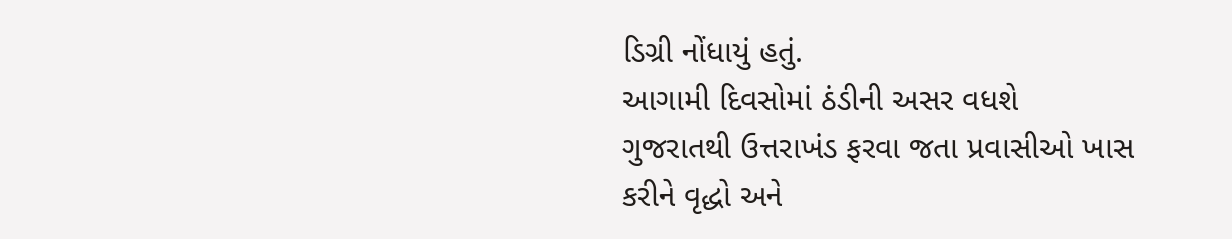ડિગ્રી નોંધાયું હતું.
આગામી દિવસોમાં ઠંડીની અસર વધશે
ગુજરાતથી ઉત્તરાખંડ ફરવા જતા પ્રવાસીઓ ખાસ કરીને વૃદ્ધો અને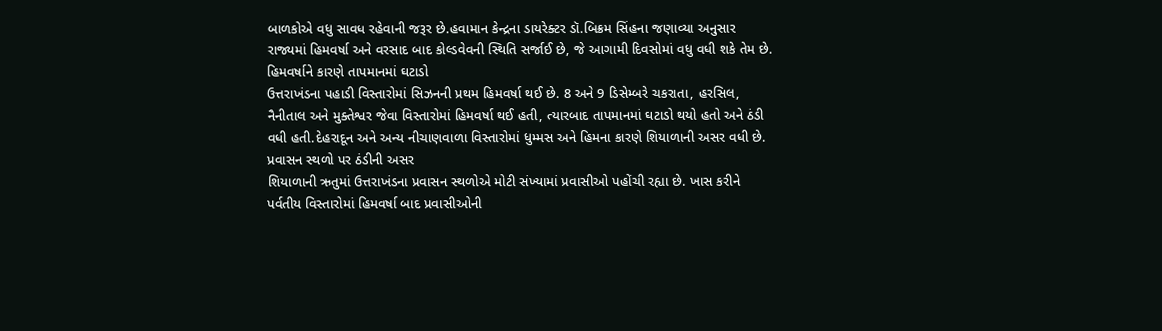બાળકોએ વધુ સાવધ રહેવાની જરૂર છે.હવામાન કેન્દ્રના ડાયરેક્ટર ડૉ.બિક્રમ સિંહના જણાવ્યા અનુસાર રાજ્યમાં હિમવર્ષા અને વરસાદ બાદ કોલ્ડવેવની સ્થિતિ સર્જાઈ છે, જે આગામી દિવસોમાં વધુ વધી શકે તેમ છે.
હિમવર્ષાને કારણે તાપમાનમાં ઘટાડો
ઉત્તરાખંડના પહાડી વિસ્તારોમાં સિઝનની પ્રથમ હિમવર્ષા થઈ છે. 8 અને 9 ડિસેમ્બરે ચકરાતા, હરસિલ, નૈનીતાલ અને મુક્તેશ્વર જેવા વિસ્તારોમાં હિમવર્ષા થઈ હતી, ત્યારબાદ તાપમાનમાં ઘટાડો થયો હતો અને ઠંડી વધી હતી.દેહરાદૂન અને અન્ય નીચાણવાળા વિસ્તારોમાં ધુમ્મસ અને હિમના કારણે શિયાળાની અસર વધી છે.
પ્રવાસન સ્થળો પર ઠંડીની અસર
શિયાળાની ઋતુમાં ઉત્તરાખંડના પ્રવાસન સ્થળોએ મોટી સંખ્યામાં પ્રવાસીઓ પહોંચી રહ્યા છે. ખાસ કરીને પર્વતીય વિસ્તારોમાં હિમવર્ષા બાદ પ્રવાસીઓની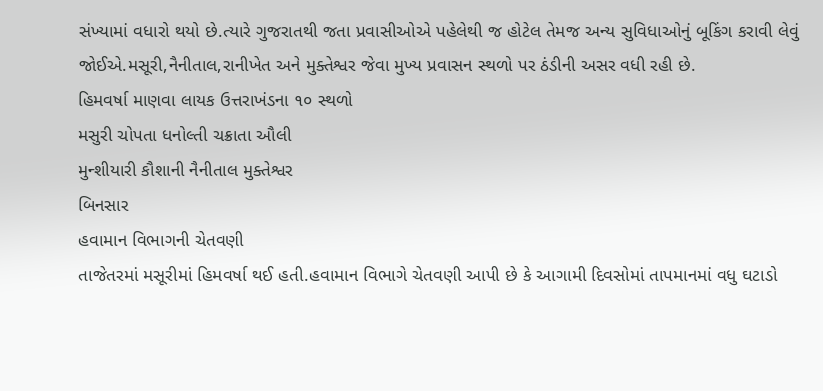સંખ્યામાં વધારો થયો છે.ત્યારે ગુજરાતથી જતા પ્રવાસીઓએ પહેલેથી જ હોટેલ તેમજ અન્ય સુવિધાઓનું બૂકિંગ કરાવી લેવું જોઈએ.મસૂરી,નૈનીતાલ,રાનીખેત અને મુક્તેશ્વર જેવા મુખ્ય પ્રવાસન સ્થળો પર ઠંડીની અસર વધી રહી છે.
હિમવર્ષા માણવા લાયક ઉત્તરાખંડના ૧૦ સ્થળો
મસુરી ચોપતા ધનોલ્તી ચક્રાતા ઔલી
મુન્શીયારી કૌશાની નૈનીતાલ મુક્તેશ્વર
બિનસાર
હવામાન વિભાગની ચેતવણી
તાજેતરમાં મસૂરીમાં હિમવર્ષા થઈ હતી.હવામાન વિભાગે ચેતવણી આપી છે કે આગામી દિવસોમાં તાપમાનમાં વધુ ઘટાડો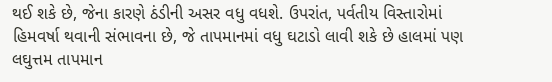થઈ શકે છે, જેના કારણે ઠંડીની અસર વધુ વધશે. ઉપરાંત, પર્વતીય વિસ્તારોમાં હિમવર્ષા થવાની સંભાવના છે, જે તાપમાનમાં વધુ ઘટાડો લાવી શકે છે હાલમાં પણ લઘુત્તમ તાપમાન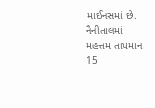માઈનસમાં છે. નૈનીતાલમાં મહત્તમ તાપમાન 15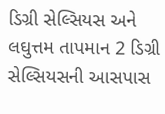ડિગ્રી સેલ્સિયસ અને લઘુત્તમ તાપમાન 2 ડિગ્રી સેલ્સિયસની આસપાસ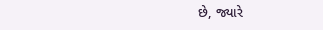છે, જ્યારે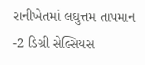રાનીખેતમાં લઘુત્તમ તાપમાન -2 ડિગ્રી સેલ્સિયસ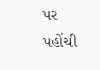પર પહોંચી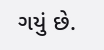ગયું છે.